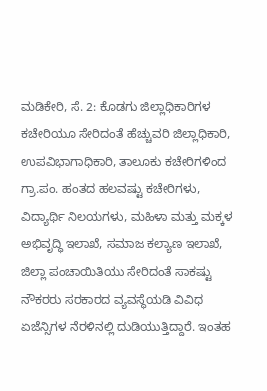ಮಡಿಕೇರಿ, ಸೆ. 2: ಕೊಡಗು ಜಿಲ್ಲಾಧಿಕಾರಿಗಳ ಕಚೇರಿಯೂ ಸೇರಿದಂತೆ ಹೆಚ್ಚುವರಿ ಜಿಲ್ಲಾಧಿಕಾರಿ, ಉಪವಿಭಾಗಾಧಿಕಾರಿ, ತಾಲೂಕು ಕಚೇರಿಗಳಿಂದ ಗ್ರಾ.ಪಂ. ಹಂತದ ಹಲವಷ್ಟು ಕಚೇರಿಗಳು, ವಿದ್ಯಾರ್ಥಿ ನಿಲಯಗಳು, ಮಹಿಳಾ ಮತ್ತು ಮಕ್ಕಳ ಅಭಿವೃದ್ಧಿ ಇಲಾಖೆ, ಸಮಾಜ ಕಲ್ಯಾಣ ಇಲಾಖೆ, ಜಿಲ್ಲಾ ಪಂಚಾಯಿತಿಯು ಸೇರಿದಂತೆ ಸಾಕಷ್ಟು ನೌಕರರು ಸರಕಾರದ ವ್ಯವಸ್ಥೆಯಡಿ ವಿವಿಧ ಏಜೆನ್ಸಿಗಳ ನೆರಳಿನಲ್ಲಿ ದುಡಿಯುತ್ತಿದ್ದಾರೆ. ಇಂತಹ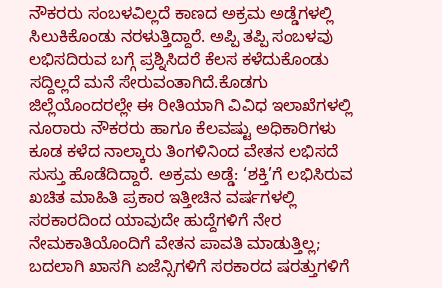ನೌಕರರು ಸಂಬಳವಿಲ್ಲದೆ ಕಾಣದ ಅಕ್ರಮ ಅಡ್ಡೆಗಳಲ್ಲಿ ಸಿಲುಕಿಕೊಂಡು ನರಳುತ್ತಿದ್ದಾರೆ. ಅಪ್ಪಿ ತಪ್ಪಿ ಸಂಬಳವು ಲಭಿಸದಿರುವ ಬಗ್ಗೆ ಪ್ರಶ್ನಿಸಿದರೆ ಕೆಲಸ ಕಳೆದುಕೊಂಡು ಸದ್ದಿಲ್ಲದೆ ಮನೆ ಸೇರುವಂತಾಗಿದೆ.ಕೊಡಗು ಜಿಲ್ಲೆಯೊಂದರಲ್ಲೇ ಈ ರೀತಿಯಾಗಿ ವಿವಿಧ ಇಲಾಖೆಗಳಲ್ಲಿ ನೂರಾರು ನೌಕರರು ಹಾಗೂ ಕೆಲವಷ್ಟು ಅಧಿಕಾರಿಗಳು ಕೂಡ ಕಳೆದ ನಾಲ್ಕಾರು ತಿಂಗಳಿನಿಂದ ವೇತನ ಲಭಿಸದೆ ಸುಸ್ತು ಹೊಡೆದಿದ್ದಾರೆ. ಅಕ್ರಮ ಅಡ್ಡೆ: ‘ಶಕ್ತಿ’ಗೆ ಲಭಿಸಿರುವ ಖಚಿತ ಮಾಹಿತಿ ಪ್ರಕಾರ ಇತ್ತೀಚಿನ ವರ್ಷಗಳಲ್ಲಿ ಸರಕಾರದಿಂದ ಯಾವುದೇ ಹುದ್ದೆಗಳಿಗೆ ನೇರ ನೇಮಕಾತಿಯೊಂದಿಗೆ ವೇತನ ಪಾವತಿ ಮಾಡುತ್ತಿಲ್ಲ; ಬದಲಾಗಿ ಖಾಸಗಿ ಏಜೆನ್ಸಿಗಳಿಗೆ ಸರಕಾರದ ಷರತ್ತುಗಳಿಗೆ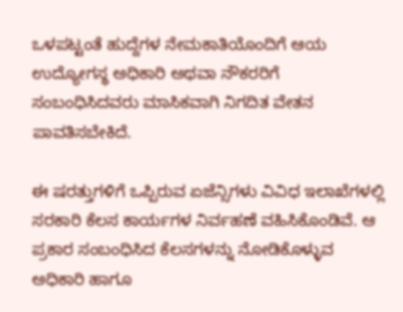ಒಳಪಟ್ಟಂತೆ ಹುದ್ದೆಗಳ ನೇಮಕಾತಿಯೊಂದಿಗೆ ಆಯ ಉದ್ಯೋಗಸ್ಥ ಅಧಿಕಾರಿ ಅಥವಾ ನೌಕರರಿಗೆ ಸಂಬಂಧಿಸಿದವರು ಮಾಸಿಕವಾಗಿ ನಿಗದಿತ ವೇತನ ಪಾವತಿಸಬೇಕಿದೆ.

ಈ ಷರತ್ತುಗಳಿಗೆ ಒಪ್ಪಿರುವ ಏಜೆನ್ಸಿಗಳು ವಿವಿಧ ಇಲಾಖೆಗಳಲ್ಲಿ ಸರಕಾರಿ ಕೆಲಸ ಕಾರ್ಯಗಳ ನಿರ್ವಹಣೆ ವಹಿಸಿಕೊಂಡಿವೆ. ಆ ಪ್ರಕಾರ ಸಂಬಂಧಿಸಿದ ಕೆಲಸಗಳನ್ನು ನೋಡಿಕೊಳ್ಳುವ ಅಧಿಕಾರಿ ಹಾಗೂ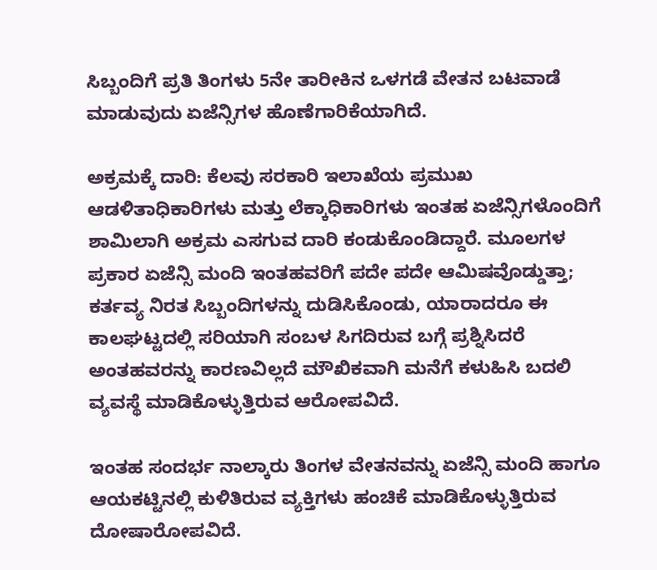ಸಿಬ್ಬಂದಿಗೆ ಪ್ರತಿ ತಿಂಗಳು 5ನೇ ತಾರೀಕಿನ ಒಳಗಡೆ ವೇತನ ಬಟವಾಡೆ ಮಾಡುವುದು ಏಜೆನ್ಸಿಗಳ ಹೊಣೆಗಾರಿಕೆಯಾಗಿದೆ.

ಅಕ್ರಮಕ್ಕೆ ದಾರಿ: ಕೆಲವು ಸರಕಾರಿ ಇಲಾಖೆಯ ಪ್ರಮುಖ ಆಡಳಿತಾಧಿಕಾರಿಗಳು ಮತ್ತು ಲೆಕ್ಕಾಧಿಕಾರಿಗಳು ಇಂತಹ ಏಜೆನ್ಸಿಗಳೊಂದಿಗೆ ಶಾಮಿಲಾಗಿ ಅಕ್ರಮ ಎಸಗುವ ದಾರಿ ಕಂಡುಕೊಂಡಿದ್ದಾರೆ. ಮೂಲಗಳ ಪ್ರಕಾರ ಏಜೆನ್ಸಿ ಮಂದಿ ಇಂತಹವರಿಗೆ ಪದೇ ಪದೇ ಆಮಿಷವೊಡ್ಡುತ್ತಾ; ಕರ್ತವ್ಯ ನಿರತ ಸಿಬ್ಬಂದಿಗಳನ್ನು ದುಡಿಸಿಕೊಂಡು, ಯಾರಾದರೂ ಈ ಕಾಲಘಟ್ಟದಲ್ಲಿ ಸರಿಯಾಗಿ ಸಂಬಳ ಸಿಗದಿರುವ ಬಗ್ಗೆ ಪ್ರಶ್ನಿಸಿದರೆ ಅಂತಹವರನ್ನು ಕಾರಣವಿಲ್ಲದೆ ಮೌಖಿಕವಾಗಿ ಮನೆಗೆ ಕಳುಹಿಸಿ ಬದಲಿ ವ್ಯವಸ್ಥೆ ಮಾಡಿಕೊಳ್ಳುತ್ತಿರುವ ಆರೋಪವಿದೆ.

ಇಂತಹ ಸಂದರ್ಭ ನಾಲ್ಕಾರು ತಿಂಗಳ ವೇತನವನ್ನು ಏಜೆನ್ಸಿ ಮಂದಿ ಹಾಗೂ ಆಯಕಟ್ಟಿನಲ್ಲಿ ಕುಳಿತಿರುವ ವ್ಯಕ್ತಿಗಳು ಹಂಚಿಕೆ ಮಾಡಿಕೊಳ್ಳುತ್ತಿರುವ ದೋಷಾರೋಪವಿದೆ.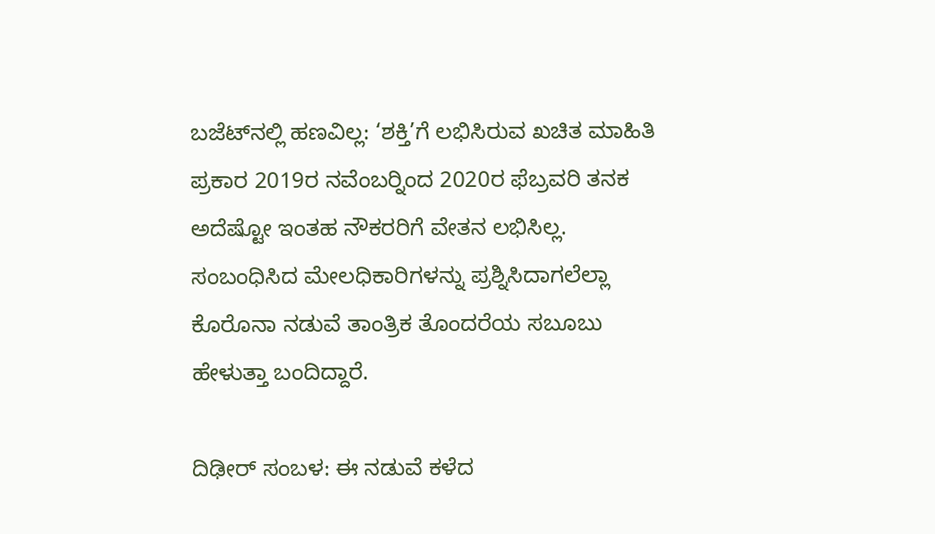ಬಜೆಟ್‍ನಲ್ಲಿ ಹಣವಿಲ್ಲ: ‘ಶಕ್ತಿ’ಗೆ ಲಭಿಸಿರುವ ಖಚಿತ ಮಾಹಿತಿ ಪ್ರಕಾರ 2019ರ ನವೆಂಬರ್‍ನಿಂದ 2020ರ ಫೆಬ್ರವರಿ ತನಕ ಅದೆಷ್ಟೋ ಇಂತಹ ನೌಕರರಿಗೆ ವೇತನ ಲಭಿಸಿಲ್ಲ. ಸಂಬಂಧಿಸಿದ ಮೇಲಧಿಕಾರಿಗಳನ್ನು ಪ್ರಶ್ನಿಸಿದಾಗಲೆಲ್ಲಾ ಕೊರೊನಾ ನಡುವೆ ತಾಂತ್ರಿಕ ತೊಂದರೆಯ ಸಬೂಬು ಹೇಳುತ್ತಾ ಬಂದಿದ್ದಾರೆ.

ದಿಢೀರ್ ಸಂಬಳ: ಈ ನಡುವೆ ಕಳೆದ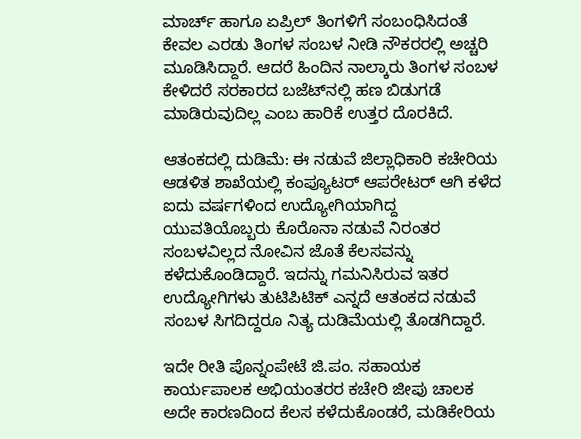ಮಾರ್ಚ್ ಹಾಗೂ ಏಪ್ರಿಲ್ ತಿಂಗಳಿಗೆ ಸಂಬಂಧಿಸಿದಂತೆ ಕೇವಲ ಎರಡು ತಿಂಗಳ ಸಂಬಳ ನೀಡಿ ನೌಕರರಲ್ಲಿ ಅಚ್ಚರಿ ಮೂಡಿಸಿದ್ದಾರೆ. ಆದರೆ ಹಿಂದಿನ ನಾಲ್ಕಾರು ತಿಂಗಳ ಸಂಬಳ ಕೇಳಿದರೆ ಸರಕಾರದ ಬಜೆಟ್‍ನಲ್ಲಿ ಹಣ ಬಿಡುಗಡೆ ಮಾಡಿರುವುದಿಲ್ಲ ಎಂಬ ಹಾರಿಕೆ ಉತ್ತರ ದೊರಕಿದೆ.

ಆತಂಕದಲ್ಲಿ ದುಡಿಮೆ: ಈ ನಡುವೆ ಜಿಲ್ಲಾಧಿಕಾರಿ ಕಚೇರಿಯ ಆಡಳಿತ ಶಾಖೆಯಲ್ಲಿ ಕಂಪ್ಯೂಟರ್ ಆಪರೇಟರ್ ಆಗಿ ಕಳೆದ ಐದು ವರ್ಷಗಳಿಂದ ಉದ್ಯೋಗಿಯಾಗಿದ್ದ ಯುವತಿಯೊಬ್ಬರು ಕೊರೊನಾ ನಡುವೆ ನಿರಂತರ ಸಂಬಳವಿಲ್ಲದ ನೋವಿನ ಜೊತೆ ಕೆಲಸವನ್ನು ಕಳೆದುಕೊಂಡಿದ್ದಾರೆ. ಇದನ್ನು ಗಮನಿಸಿರುವ ಇತರ ಉದ್ಯೋಗಿಗಳು ತುಟಿಪಿಟಿಕ್ ಎನ್ನದೆ ಆತಂಕದ ನಡುವೆ ಸಂಬಳ ಸಿಗದಿದ್ದರೂ ನಿತ್ಯ ದುಡಿಮೆಯಲ್ಲಿ ತೊಡಗಿದ್ದಾರೆ.

ಇದೇ ರೀತಿ ಪೊನ್ನಂಪೇಟೆ ಜಿ.ಪಂ. ಸಹಾಯಕ ಕಾರ್ಯಪಾಲಕ ಅಭಿಯಂತರರ ಕಚೇರಿ ಜೀಪು ಚಾಲಕ ಅದೇ ಕಾರಣದಿಂದ ಕೆಲಸ ಕಳೆದುಕೊಂಡರೆ, ಮಡಿಕೇರಿಯ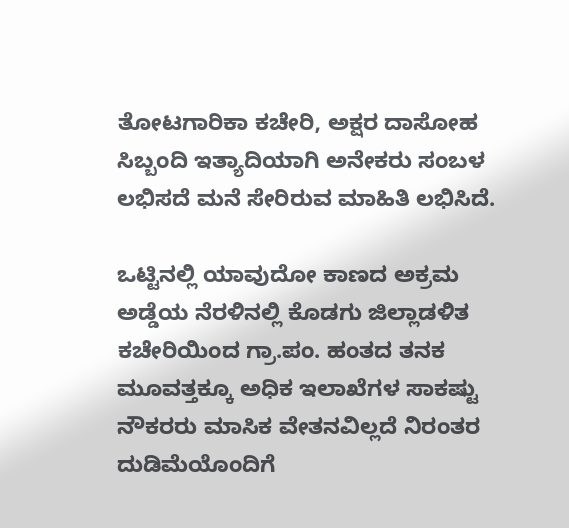ತೋಟಗಾರಿಕಾ ಕಚೇರಿ, ಅಕ್ಷರ ದಾಸೋಹ ಸಿಬ್ಬಂದಿ ಇತ್ಯಾದಿಯಾಗಿ ಅನೇಕರು ಸಂಬಳ ಲಭಿಸದೆ ಮನೆ ಸೇರಿರುವ ಮಾಹಿತಿ ಲಭಿಸಿದೆ.

ಒಟ್ಟಿನಲ್ಲಿ ಯಾವುದೋ ಕಾಣದ ಅಕ್ರಮ ಅಡ್ಡೆಯ ನೆರಳಿನಲ್ಲಿ ಕೊಡಗು ಜಿಲ್ಲಾಡಳಿತ ಕಚೇರಿಯಿಂದ ಗ್ರಾ.ಪಂ. ಹಂತದ ತನಕ ಮೂವತ್ತಕ್ಕೂ ಅಧಿಕ ಇಲಾಖೆಗಳ ಸಾಕಷ್ಟು ನೌಕರರು ಮಾಸಿಕ ವೇತನವಿಲ್ಲದೆ ನಿರಂತರ ದುಡಿಮೆಯೊಂದಿಗೆ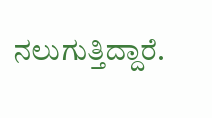ನಲುಗುತ್ತಿದ್ದಾರೆ.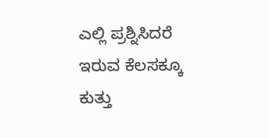ಎಲ್ಲಿ ಪ್ರಶ್ನಿಸಿದರೆ ಇರುವ ಕೆಲಸಕ್ಕೂ ಕುತ್ತು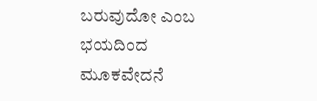ಬರುವುದೋ ಎಂಬ ಭಯದಿಂದ ಮೂಕವೇದನೆ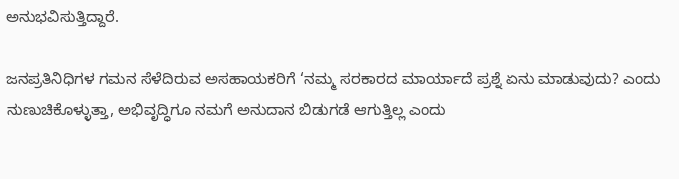ಅನುಭವಿಸುತ್ತಿದ್ದಾರೆ.

ಜನಪ್ರತಿನಿಧಿಗಳ ಗಮನ ಸೆಳೆದಿರುವ ಅಸಹಾಯಕರಿಗೆ ‘ನಮ್ಮ ಸರಕಾರದ ಮಾರ್ಯಾದೆ ಪ್ರಶ್ನೆ ಏನು ಮಾಡುವುದು? ಎಂದು ನುಣುಚಿಕೊಳ್ಳುತ್ತಾ, ಅಭಿವೃದ್ಧಿಗೂ ನಮಗೆ ಅನುದಾನ ಬಿಡುಗಡೆ ಆಗುತ್ತಿಲ್ಲ ಎಂದು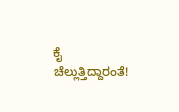ಕೈ ಚೆಲ್ಲುತ್ತಿದ್ದಾರಂತೆ!